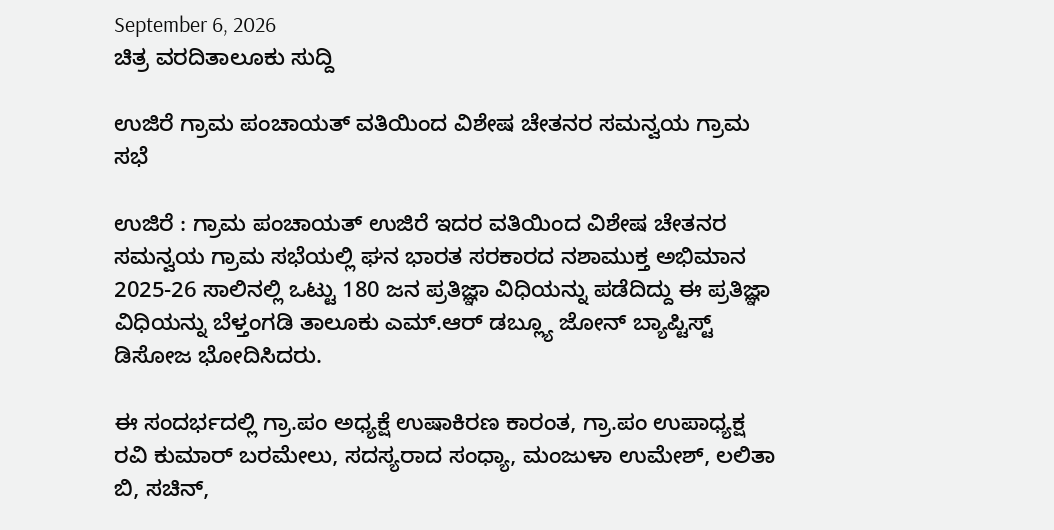September 6, 2026
ಚಿತ್ರ ವರದಿತಾಲೂಕು ಸುದ್ದಿ

ಉಜಿರೆ ಗ್ರಾಮ ಪಂಚಾಯತ್ ವತಿಯಿಂದ ವಿಶೇಷ ಚೇತನರ ಸಮನ್ವಯ ಗ್ರಾಮ ಸಭೆ

ಉಜಿರೆ : ಗ್ರಾಮ ಪಂಚಾಯತ್ ಉಜಿರೆ ಇದರ ವತಿಯಿಂದ ವಿಶೇಷ ಚೇತನರ ಸಮನ್ವಯ ಗ್ರಾಮ ಸಭೆಯಲ್ಲಿ ಘನ ಭಾರತ ಸರಕಾರದ ನಶಾಮುಕ್ತ ಅಭಿಮಾನ 2025-26 ಸಾಲಿನಲ್ಲಿ ಒಟ್ಟು 180 ಜನ ಪ್ರತಿಜ್ಞಾ ವಿಧಿಯನ್ನು ಪಡೆದಿದ್ದು ಈ ಪ್ರತಿಜ್ಞಾ ವಿಧಿಯನ್ನು ಬೆಳ್ತಂಗಡಿ ತಾಲೂಕು ಎಮ್.ಆರ್ ಡಬ್ಲ್ಯೂ ಜೋನ್ ಬ್ಯಾಪ್ಟಿಸ್ಟ್ ಡಿಸೋಜ ಭೋದಿಸಿದರು.

ಈ ಸಂದರ್ಭದಲ್ಲಿ ಗ್ರಾ.ಪಂ ಅಧ್ಯಕ್ಷೆ ಉಷಾಕಿರಣ ಕಾರಂತ, ಗ್ರಾ.ಪಂ ಉಪಾಧ್ಯಕ್ಷ ರವಿ ಕುಮಾರ್ ಬರಮೇಲು, ಸದಸ್ಯರಾದ ಸಂಧ್ಯಾ, ಮಂಜುಳಾ ಉಮೇಶ್, ಲಲಿತಾ ಬಿ, ಸಚಿನ್,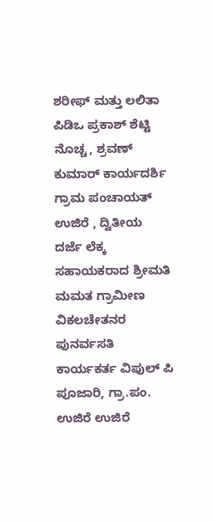ಶರೀಫ್ ಮತ್ತು ಲಲಿತಾ ಪಿಡಿಒ‌ ಪ್ರಕಾಶ್ ಶೆಟ್ಟಿ ನೊಚ್ಚ, ಶ್ರವಣ್ ಕುಮಾರ್ ಕಾರ್ಯದರ್ಶಿ ಗ್ರಾಮ ಪಂಚಾಯತ್ ಉಜಿರೆ , ದ್ವಿತೀಯ ದರ್ಜೆ ಲೆಕ್ಕ ಸಹಾಯಕರಾದ ಶ್ರೀಮತಿ ಮಮತ ಗ್ರಾಮೀಣ ವಿಕಲಚೇತನರ ಪುನರ್ವಸತಿ ಕಾರ್ಯಕರ್ತ ವಿಪುಲ್ ಪಿ ಪೂಜಾರಿ, ಗ್ರಾ.ಪಂ. ಉಜಿರೆ ಉಜಿರೆ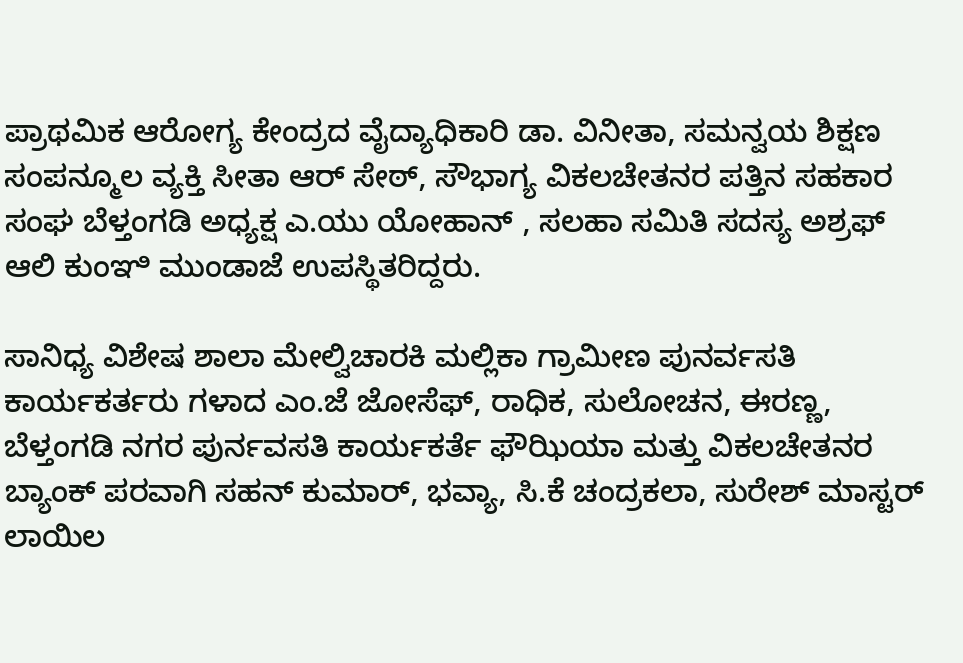ಪ್ರಾಥಮಿಕ ಆರೋಗ್ಯ ಕೇಂದ್ರದ ವೈದ್ಯಾಧಿಕಾರಿ ಡಾ. ವಿನೀತಾ, ಸಮನ್ವಯ ಶಿಕ್ಷಣ‌ ಸಂಪನ್ಮೂಲ ವ್ಯಕ್ತಿ ಸೀತಾ ಆರ್ ಸೇಠ್, ಸೌಭಾಗ್ಯ ವಿಕಲಚೇತನರ ಪತ್ತಿನ ಸಹಕಾರ ಸಂಘ ಬೆಳ್ತಂಗಡಿ ಅಧ್ಯಕ್ಷ ಎ.ಯು ಯೋಹಾನ್ , ಸಲಹಾ ಸಮಿತಿ ಸದಸ್ಯ ಅಶ್ರಫ್ ಆಲಿ ಕುಂಞಿ ಮುಂಡಾಜೆ ಉಪಸ್ಥಿತರಿದ್ದರು.

ಸಾನಿಧ್ಯ ವಿಶೇಷ ಶಾಲಾ ಮೇಲ್ವಿಚಾರಕಿ ಮಲ್ಲಿಕಾ ಗ್ರಾಮೀಣ ಪುನರ್ವಸತಿ ಕಾರ್ಯಕರ್ತರು ಗಳಾದ ಎಂ.ಜೆ ಜೋಸೆಫ್, ರಾಧಿಕ, ಸುಲೋಚನ, ಈರಣ್ಣ, ಬೆಳ್ತಂಗಡಿ ನಗರ ಪುರ್ನವಸತಿ ಕಾರ್ಯಕರ್ತೆ ಫೌಝಿಯಾ ಮತ್ತು ವಿಕಲಚೇತನರ ಬ್ಯಾಂಕ್ ಪರವಾಗಿ ಸಹನ್ ಕುಮಾರ್, ಭವ್ಯಾ, ಸಿ.ಕೆ ಚಂದ್ರಕಲಾ, ಸುರೇಶ್ ಮಾಸ್ಟರ್ ಲಾಯಿಲ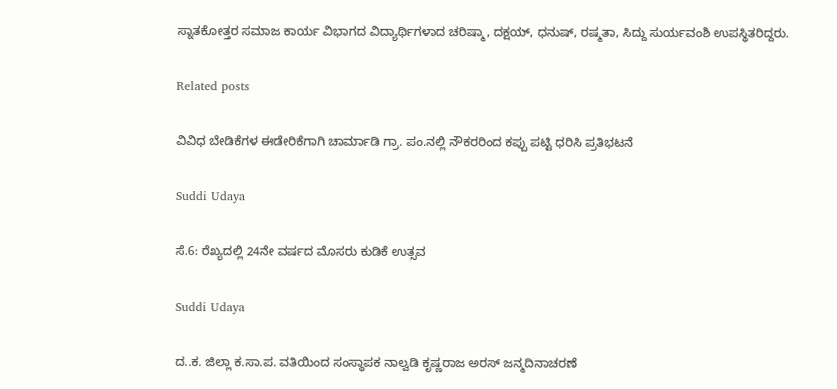ಸ್ನಾತಕೋತ್ತರ ಸಮಾಜ ಕಾರ್ಯ ವಿಭಾಗದ ವಿದ್ಯಾರ್ಥಿಗಳಾದ ಚರಿಷ್ಮಾ, ದಕ್ಷಯ್, ಧನುಷ್, ರಷ್ಮತಾ, ಸಿದ್ದು ಸುರ್ಯವಂಶಿ ಉಪಸ್ಥಿತರಿದ್ದರು.

Related posts

ವಿವಿಧ ಬೇಡಿಕೆಗಳ ಈಡೇರಿಕೆಗಾಗಿ ಚಾರ್ಮಾಡಿ ಗ್ರಾ. ಪಂ.ನಲ್ಲಿ ನೌಕರರಿಂದ ಕಪ್ಪು ಪಟ್ಟಿ ಧರಿಸಿ ಪ್ರತಿಭಟನೆ

Suddi Udaya

ಸೆ.6: ರೆಖ್ಯದಲ್ಲಿ 24ನೇ ವರ್ಷದ ಮೊಸರು ಕುಡಿಕೆ ಉತ್ಸವ

Suddi Udaya

ದ..ಕ. ಜಿಲ್ಲಾ ಕ.ಸಾ.ಪ. ವತಿಯಿಂದ ಸಂಸ್ಥಾಪಕ ನಾಲ್ವಡಿ ಕೃಷ್ಣರಾಜ ಅರಸ್ ಜನ್ಮದಿನಾಚರಣೆ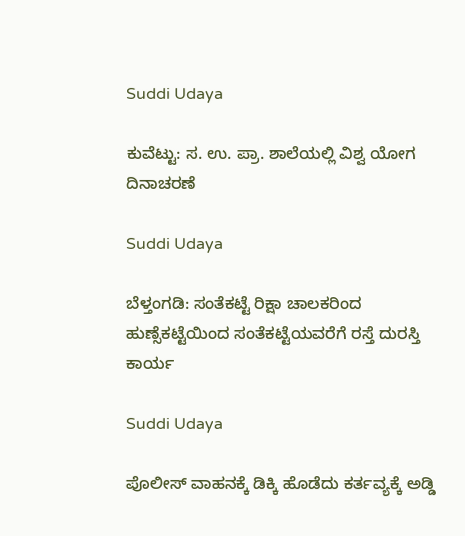Suddi Udaya

ಕುವೆಟ್ಟು: ಸ. ಉ. ಪ್ರಾ. ಶಾಲೆಯಲ್ಲಿ ವಿಶ್ವ ಯೋಗ ದಿನಾಚರಣೆ

Suddi Udaya

ಬೆಳ್ತಂಗಡಿ: ಸಂತೆಕಟ್ಟೆ ರಿಕ್ಷಾ ಚಾಲಕರಿಂದ ಹುಣ್ಸೆಕಟ್ಟೆಯಿಂದ ಸಂತೆಕಟ್ಟೆಯವರೆಗೆ ರಸ್ತೆ ದುರಸ್ತಿ ಕಾರ್ಯ

Suddi Udaya

ಪೊಲೀಸ್ ವಾಹನಕ್ಕೆ ಡಿಕ್ಕಿ ಹೊಡೆದು ಕರ್ತವ್ಯಕ್ಕೆ ಅಡ್ಡಿ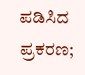ಪಡಿಸಿದ ಪ್ರಕರಣ;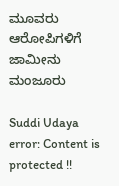ಮೂವರು ಆರೋಪಿಗಳಿಗೆ ಜಾಮೀನು ಮಂಜೂರು

Suddi Udaya
error: Content is protected !!